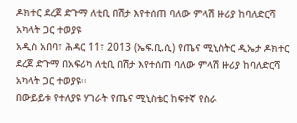ዶክተር ደረጀ ድጉማ ለቲቢ በሽታ እየተሰጠ ባለው ምላሽ ዙሪያ ከባለድርሻ አካላት ጋር ተወያዩ
አዲስ አበባ፣ ሕዳር 11፣ 2013 (ኤፍ.ቢ.ሲ) የጤና ሚኒስትር ዲኤታ ዶክተር ደረጀ ድጉማ በአፍሪካ ለቲቢ በሽታ እየተሰጠ ባለው ምላሽ ዙሪያ ከባለድርሻ አካላት ጋር ተወያዩ፡፡
በውይይቱ የተለያዩ ሃገራት የጤና ሚኒስቴር ከፍተኛ የስራ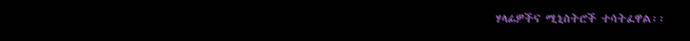ሃላፊዎችና ሚኒስትሮች ተሳትፈዋል፡፡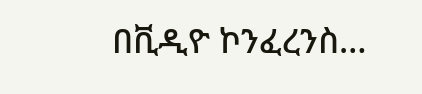በቪዲዮ ኮንፈረንስ…